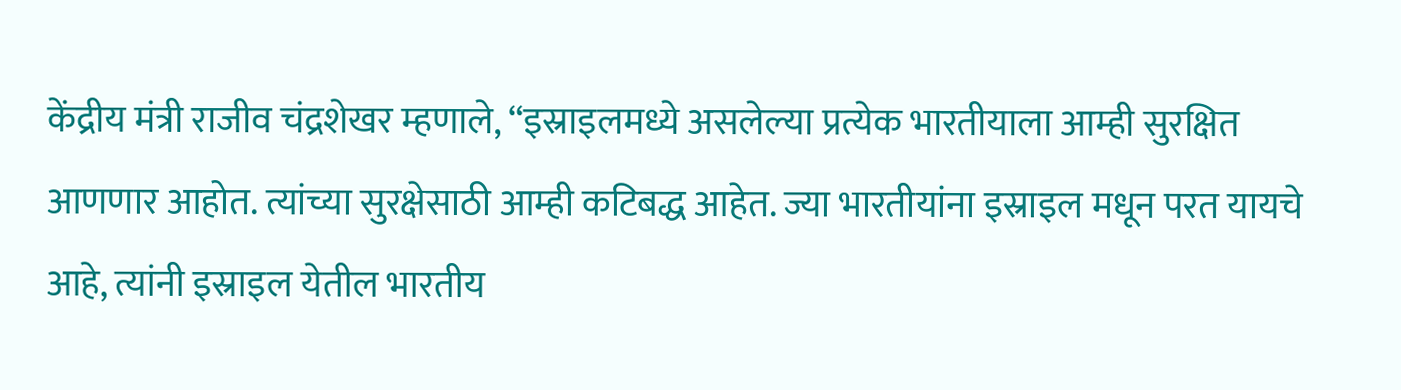केंद्रीय मंत्री राजीव चंद्रशेखर म्हणाले, “इस्राइलमध्ये असलेल्या प्रत्येक भारतीयाला आम्ही सुरक्षित आणणार आहोत. त्यांच्या सुरक्षेसाठी आम्ही कटिबद्ध आहेत. ज्या भारतीयांना इस्राइल मधून परत यायचे आहे, त्यांनी इस्राइल येतील भारतीय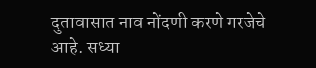दुतावासात नाव नोंदणी करणे गरजेचे आहे. सध्या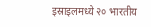इस्राइलमध्ये २० भारतीय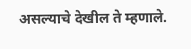असल्याचे देखील ते म्हणाले.